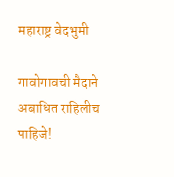महाराष्ट्र वेदभुमी

गावोगावची मैदाने अबाधित राहिलीच पाहिजे!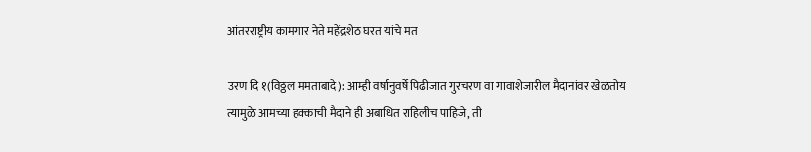आंतरराष्ट्रीय कामगार नेते महेंद्रशेठ घरत यांचे मत

उरण दि १(विठ्ठल ममताबादे): आम्ही वर्षानुवर्षे पिढीजात गुरचरण वा गावाशेजारील मैदानांवर खेळतोय त्यामुळे आमच्या हक्काची मैदाने ही अबाधित राहिलीच पाहिजे, ती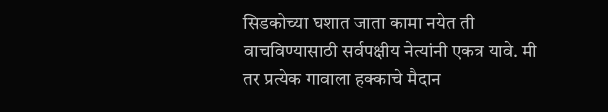सिडकोच्या घशात जाता कामा नयेत ती वाचविण्यासाठी सर्वपक्षीय नेत्यांनी एकत्र यावे. मी तर प्रत्येक गावाला हक्काचे मैदान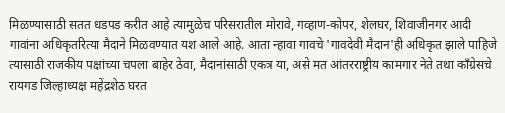मिळण्यासाठी सतत धडपड करीत आहे त्यामुळेच परिसरातील मोरावे, गव्हाण-कोपर, शेलघर, शिवाजीनगर आदी गावांना अधिकृतरित्या मैदाने मिळवण्यात यश आले आहे. आता न्हावा गावचे 'गावदेवी मैदान'ही अधिकृत झाले पाहिजे त्यासाठी राजकीय पक्षांच्या चपला बाहेर ठेवा, मैदानांसाठी एकत्र या, असे मत आंतरराष्ट्रीय कामगार नेते तथा काँग्रेसचे रायगड जिल्हाध्यक्ष महेंद्रशेठ घरत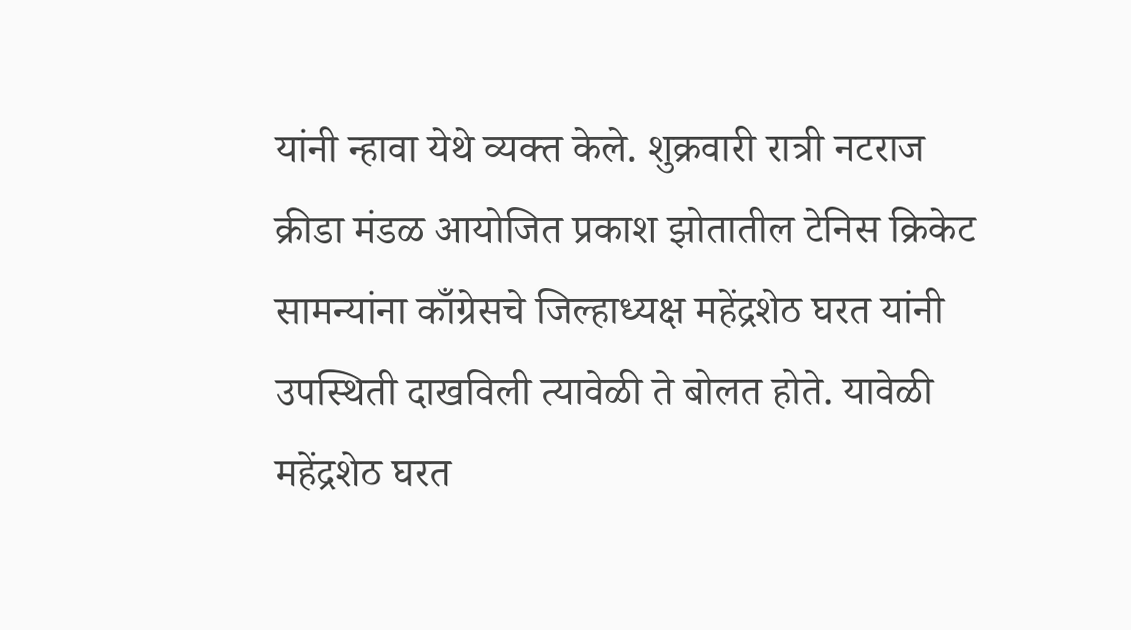यांनी न्हावा येथे व्यक्त केले. शुक्रवारी रात्री नटराज क्रीडा मंडळ आयोजित प्रकाश झोतातील टेनिस क्रिकेट सामन्यांना काँग्रेसचे जिल्हाध्यक्ष महेंद्रशेठ घरत यांनी उपस्थिती दाखविली त्यावेळी ते बोलत होते. यावेळी महेंद्रशेठ घरत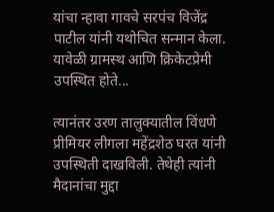यांचा न्हावा गावचे सरपंच विजेंद्र पाटील यांनी यथोचित सन्मान केला. यावेळी ग्रामस्थ आणि क्रिकेटप्रेमी उपस्थित होते...

त्यानंतर उरण तालुक्यातील विंधणे प्रीमियर लीगला महेंद्रशेठ घरत यांनी उपस्थिती दाखविली. तेथेही त्यांनी मैदानांचा मुद्दा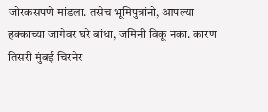जोरकसपणे मांडला. तसेच भूमिपुत्रांनो, आपल्या हक्काच्या जागेवर घरे बांधा, जमिनी विकू नका. कारण तिसरी मुंबई चिरनेर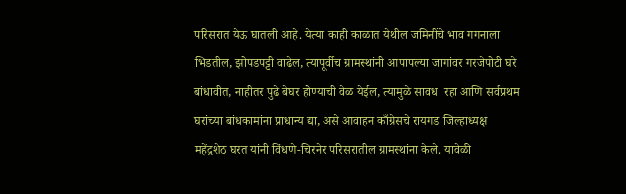परिसरात येऊ घातली आहे. येत्या काही काळात येथील जमिनींचे भाव गगनाला भिडतील, झोपडपट्टी वाढेल, त्यापूर्वीच ग्रामस्थांनी आपापल्या जागांवर गरजेपोटी घरे बांधावीत, नाहीतर पुढे बेघर होण्याची वेळ येईल, त्यामुळे सावध  रहा आणि सर्वप्रथम घरांच्या बांधकामांना प्राधान्य द्या, असे आवाहन काँग्रेसचे रायगड जिल्हाध्यक्ष महेंद्रशेठ घरत यांनी विंधणे-चिरनेर परिसरातील ग्रामस्थांना केले. यावेळी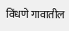विंधणे गावातील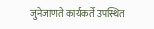जुनेजाणते कार्यकर्ते उपस्थित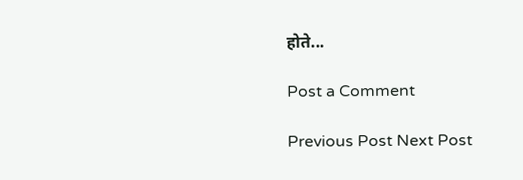होते...

Post a Comment

Previous Post Next Post